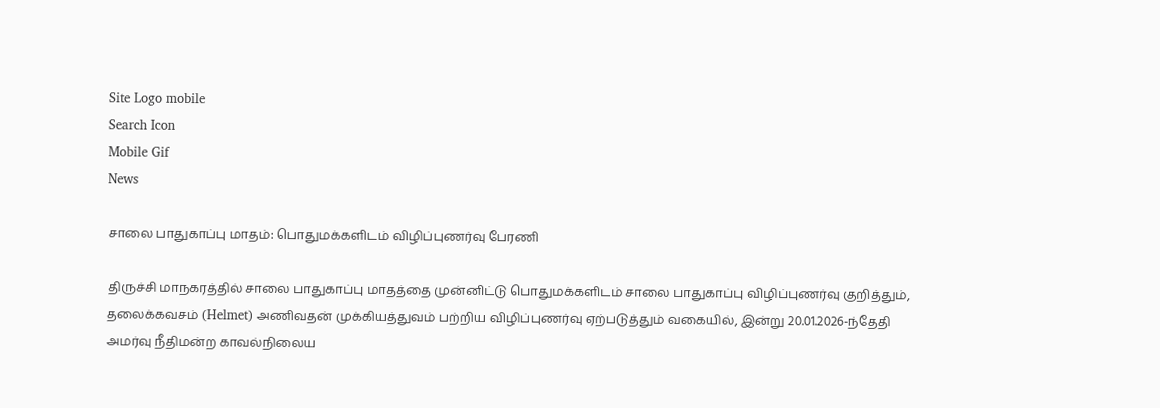Site Logo mobile
Search Icon
Mobile Gif
News

சாலை பாதுகாப்பு மாதம்: பொதுமக்களிடம் விழிப்புணர்வு பேரணி

திருச்சி மாநகரத்தில் சாலை பாதுகாப்பு மாதத்தை முன்னிட்டு பொதுமக்களிடம் சாலை பாதுகாப்பு விழிப்புணர்வு குறித்தும், தலைக்கவசம் (Helmet) அணிவதன் முக்கியத்துவம் பற்றிய விழிப்புணர்வு ஏற்படுத்தும் வகையில், இன்று 20.01.2026-ந்தேதி அமர்வு நீதிமன்ற காவல்நிலைய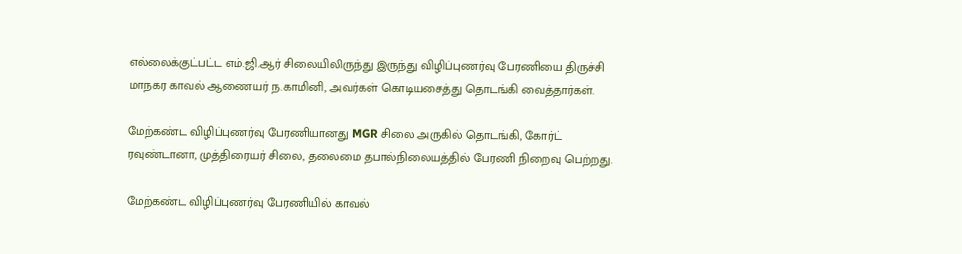எல்லைக்குட்பட்ட எம்.ஜி.ஆர் சிலையிலிருந்து இருந்து விழிப்புணர்வு பேரணியை திருச்சி மாநகர காவல் ஆணையர் ந.காமினி, அவர்கள் கொடியசைத்து தொடங்கி வைத்தார்கள்.

மேற்கண்ட விழிப்புணர்வு பேரணியானது MGR சிலை அருகில் தொடங்கி, கோர்ட் ரவுண்டானா, முத்திரையர் சிலை, தலைமை தபால்நிலையத்தில் பேரணி நிறைவு பெற்றது.

மேற்கண்ட விழிப்புணர்வு பேரணியில் காவல்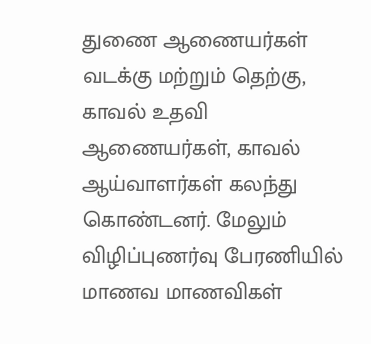துணை ஆணையர்கள் வடக்கு மற்றும் தெற்கு, காவல் உதவி ஆணையர்கள், காவல் ஆய்வாளர்கள் கலந்து கொண்டனர். மேலும் விழிப்புணர்வு பேரணியில் மாணவ மாணவிகள்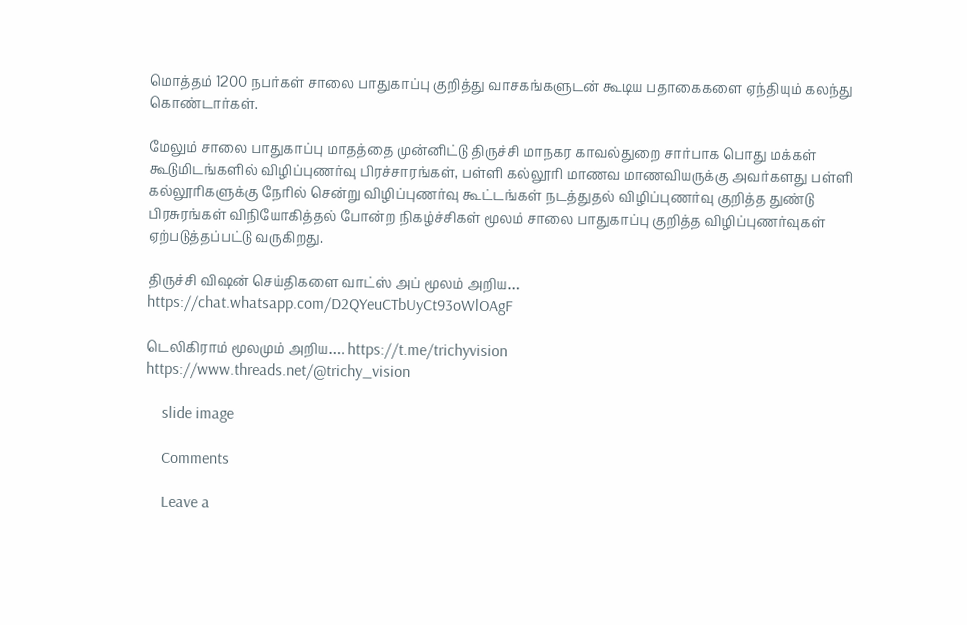மொத்தம் 1200 நபர்கள் சாலை பாதுகாப்பு குறித்து வாசகங்களுடன் கூடிய பதாகைகளை ஏந்தியும் கலந்து கொண்டார்கள்.

மேலும் சாலை பாதுகாப்பு மாதத்தை முன்னிட்டு திருச்சி மாநகர காவல்துறை சார்பாக பொது மக்கள் கூடுமிடங்களில் விழிப்புணர்வு பிரச்சாரங்கள், பள்ளி கல்லூரி மாணவ மாணவியருக்கு அவர்களது பள்ளி கல்லூரிகளுக்கு நேரில் சென்று விழிப்புணர்வு கூட்டங்கள் நடத்துதல் விழிப்புணர்வு குறித்த துண்டு பிரசுரங்கள் விநியோகித்தல் போன்ற நிகழ்ச்சிகள் மூலம் சாலை பாதுகாப்பு குறித்த விழிப்புணர்வுகள் ஏற்படுத்தப்பட்டு வருகிறது.

திருச்சி விஷன் செய்திகளை வாட்ஸ் அப் மூலம் அறிய…
https://chat.whatsapp.com/D2QYeuCTbUyCt93oWlOAgF

டெலிகிராம் மூலமும் அறிய…. https://t.me/trichyvision
https://www.threads.net/@trichy_vision

    slide image

    Comments

    Leave a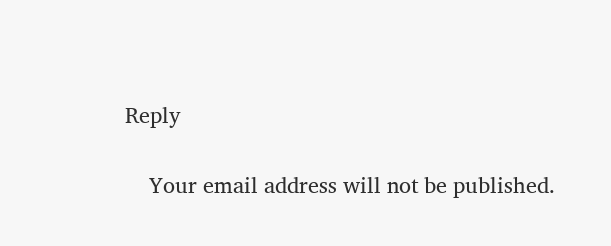Reply

    Your email address will not be published.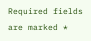Required fields are marked *